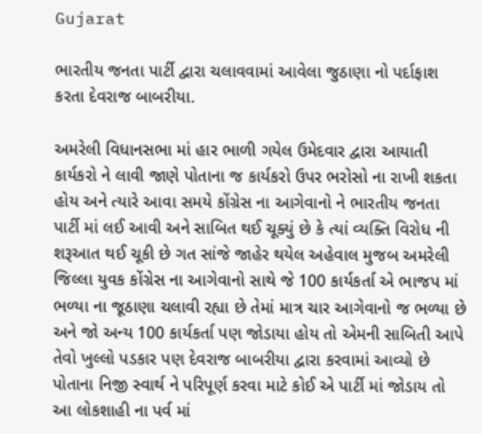Gujarat

ભારતીય જનતા પાર્ટી દ્વારા ચલાવવામાં આવેલા જુઠાણા નો પર્દાફાશ કરતા દેવરાજ બાબરીયા.

અમરેલી વિધાનસભા માં હાર ભાળી ગયેલ ઉમેદવાર દ્વારા આયાતી કાર્યકરો ને લાવી જાણે પોતાના જ કાર્યકરો ઉપર ભરોસો ના રાખી શકતા હોય અને ત્યારે આવા સમયે કોંગ્રેસ ના આગેવાનો ને ભારતીય જનતા પાર્ટી માં લઈ આવી અને સાબિત થઈ ચૂક્યું છે કે ત્યાં વ્યક્તિ વિરોધ ની શરૂઆત થઈ ચૂકી છે ગત સાંજે જાહેર થયેલ અહેવાલ મુજબ અમરેલી જિલ્લા યુવક કોંગ્રેસ ના આગેવાનો સાથે જે 100 કાર્યકર્તા એ ભાજપ માં ભળ્યા ના જૂઠાણા ચલાવી રહ્યા છે તેમાં માત્ર ચાર આગેવાનો જ ભળ્યા છે અને જો અન્ય 100 કાર્યકર્તા પણ જોડાયા હોય તો એમની સાબિતી આપે તેવો ખુલ્લો પડકાર પણ દેવરાજ બાબરીયા દ્વારા કરવામાં આવ્યો છે પોતાના નિજી સ્વાર્થ ને પરિપૂર્ણ કરવા માટે કોઈ એ પાર્ટી માં જોડાય તો આ લોકશાહી ના પર્વ માં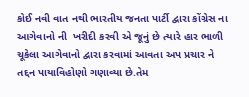કોઈ નવી વાત નથી ભારતીય જનતા પાર્ટી દ્વારા કોંગ્રેસ ના આગેવાનો ની  ખરીદી કરવી એ જૂનું છે ત્યારે હાર ભાળી ચૂકેલા આગેવાનો દ્વારા કરવામાં આવતા અપ પ્રચાર ને તદ્દન પાયાવિહોણો ગણાવ્યા છે.તેમ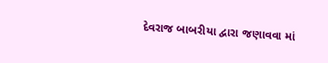દેવરાજ બાબરીયા દ્વારા જણાવવા માં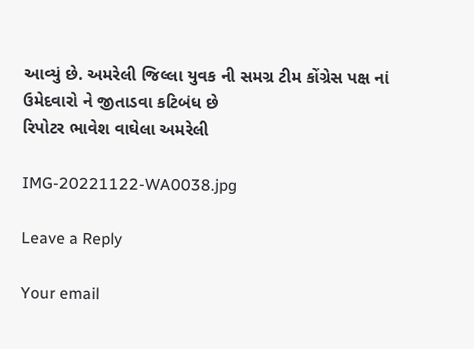આવ્યું છે. અમરેલી જિલ્લા યુવક ની સમગ્ર ટીમ કોંગ્રેસ પક્ષ નાં ઉમેદવારો ને જીતાડવા કટિબંધ છે
રિપોટર ભાવેશ વાઘેલા અમરેલી

IMG-20221122-WA0038.jpg

Leave a Reply

Your email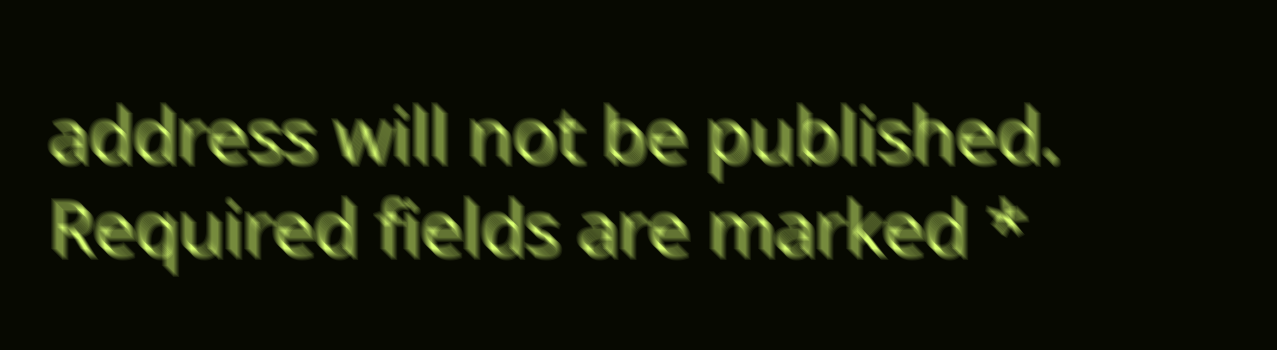address will not be published. Required fields are marked *